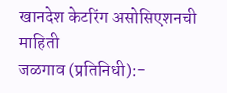खानदेश केटरिंग असोसिएशनची माहिती
जळगाव (प्रतिनिधी):-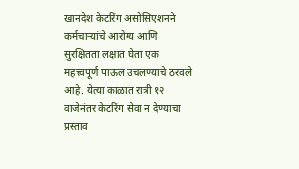खानदेश केटरिंग असोसिएशनने कर्मचाऱ्यांचे आरोग्य आणि सुरक्षितता लक्षात घेता एक महत्त्वपूर्ण पाऊल उचलण्याचे ठरवले आहे. येत्या काळात रात्री १२ वाजेनंतर केटरिंग सेवा न देण्याचा प्रस्ताव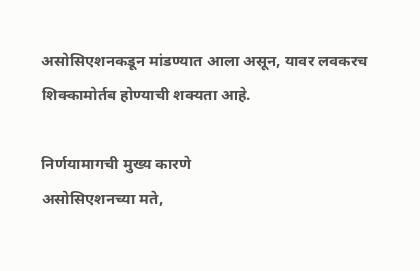असोसिएशनकडून मांडण्यात आला असून, यावर लवकरच शिक्कामोर्तब होण्याची शक्यता आहे.

निर्णयामागची मुख्य कारणे
असोसिएशनच्या मते,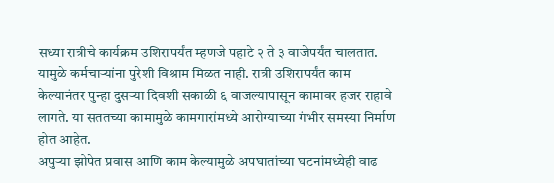सध्या रात्रीचे कार्यक्रम उशिरापर्यंत म्हणजे पहाटे २ ते ३ वाजेपर्यंत चालतात. यामुळे कर्मचाऱ्यांना पुरेशी विश्राम मिळत नाही. रात्री उशिरापर्यंत काम केल्यानंतर पुन्हा दुसऱ्या दिवशी सकाळी ६ वाजल्यापासून कामावर हजर राहावे लागते. या सततच्या कामामुळे कामगारांमध्ये आरोग्याच्या गंभीर समस्या निर्माण होत आहेत.
अपुऱ्या झोपेत प्रवास आणि काम केल्यामुळे अपघातांच्या घटनांमध्येही वाढ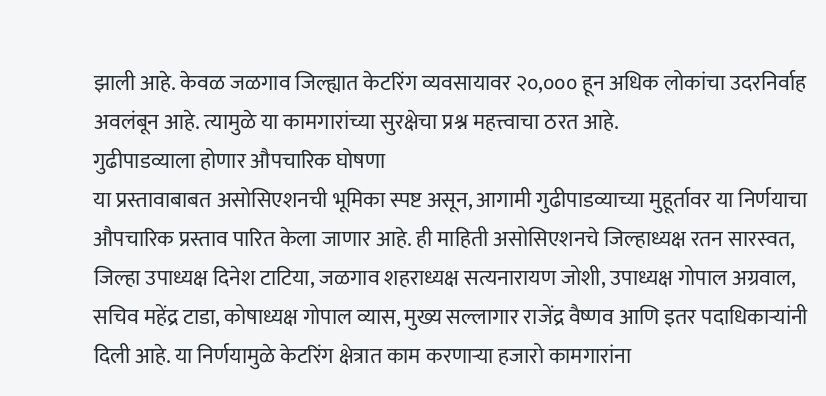झाली आहे. केवळ जळगाव जिल्ह्यात केटरिंग व्यवसायावर २०,००० हून अधिक लोकांचा उदरनिर्वाह अवलंबून आहे. त्यामुळे या कामगारांच्या सुरक्षेचा प्रश्न महत्त्वाचा ठरत आहे.
गुढीपाडव्याला होणार औपचारिक घोषणा
या प्रस्तावाबाबत असोसिएशनची भूमिका स्पष्ट असून, आगामी गुढीपाडव्याच्या मुहूर्तावर या निर्णयाचा औपचारिक प्रस्ताव पारित केला जाणार आहे. ही माहिती असोसिएशनचे जिल्हाध्यक्ष रतन सारस्वत, जिल्हा उपाध्यक्ष दिनेश टाटिया, जळगाव शहराध्यक्ष सत्यनारायण जोशी, उपाध्यक्ष गोपाल अग्रवाल, सचिव महेंद्र टाडा, कोषाध्यक्ष गोपाल व्यास, मुख्य सल्लागार राजेंद्र वैष्णव आणि इतर पदाधिकाऱ्यांनी दिली आहे. या निर्णयामुळे केटरिंग क्षेत्रात काम करणाऱ्या हजारो कामगारांना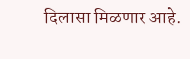दिलासा मिळणार आहे.